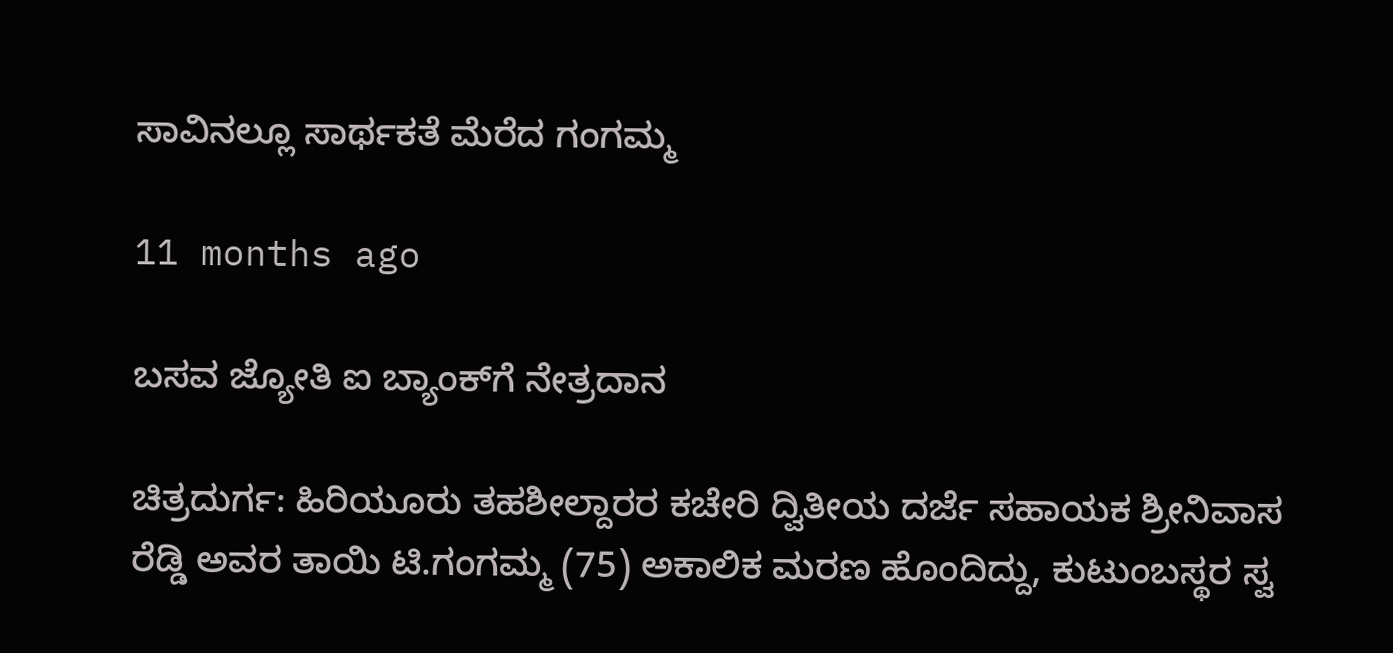ಸಾವಿನಲ್ಲೂ ಸಾರ್ಥಕತೆ ಮೆರೆದ ಗಂಗಮ್ಮ

11 months ago

ಬಸವ ಜ್ಯೋತಿ ಐ ಬ್ಯಾಂಕ್‍ಗೆ ನೇತ್ರದಾನ

ಚಿತ್ರದುರ್ಗ: ಹಿರಿಯೂರು ತಹಶೀಲ್ದಾರರ ಕಚೇರಿ ದ್ವಿತೀಯ ದರ್ಜೆ ಸಹಾಯಕ ಶ್ರೀನಿವಾಸ ರೆಡ್ಡಿ ಅವರ ತಾಯಿ ಟಿ.ಗಂಗಮ್ಮ (75) ಅಕಾಲಿಕ ಮರಣ ಹೊಂದಿದ್ದು, ಕುಟುಂಬಸ್ಥರ ಸ್ವ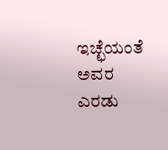ಇಚ್ಛೆಯಂತೆ ಅವರ ಎರಡು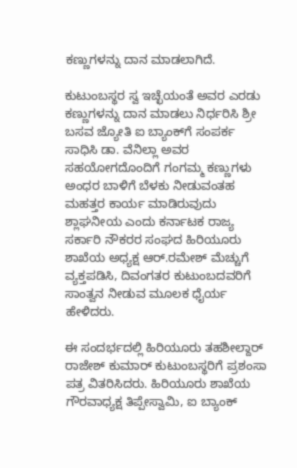ಕಣ್ಣುಗಳನ್ನು ದಾನ ಮಾಡಲಾಗಿದೆ.

ಕುಟುಂಬಸ್ಥರ ಸ್ವ ಇಚ್ಛೆಯಂತೆ ಅವರ ಎರಡು ಕಣ್ಣುಗಳನ್ನು ದಾನ ಮಾಡಲು ನಿರ್ಧರಿಸಿ ಶ್ರೀ ಬಸವ ಜ್ಯೋತಿ ಐ ಬ್ಯಾಂಕ್‍ಗೆ ಸಂಪರ್ಕ ಸಾಧಿಸಿ ಡಾ. ವೆನಿಲ್ಲಾ ಅವರ ಸಹಯೋಗದೊಂದಿಗೆ ಗಂಗಮ್ಮ ಕಣ್ಣುಗಳು ಅಂಧರ ಬಾಳಿಗೆ ಬೆಳಕು ನೀಡುವಂತಹ ಮಹತ್ತರ ಕಾರ್ಯ ಮಾಡಿರುವುದು ಶ್ಲಾಘನೀಯ ಎಂದು ಕರ್ನಾಟಕ ರಾಜ್ಯ ಸರ್ಕಾರಿ ನೌಕರರ ಸಂಘದ ಹಿರಿಯೂರು ಶಾಖೆಯ ಅಧ್ಯಕ್ಷ ಆರ್.ರಮೇಶ್ ಮೆಚ್ಚುಗೆ ವ್ಯಕ್ತಪಡಿಸಿ, ದಿವಂಗತರ ಕುಟುಂಬದವರಿಗೆ ಸಾಂತ್ವನ ನೀಡುವ ಮೂಲಕ ಧೈರ್ಯ ಹೇಳಿದರು.

ಈ ಸಂದರ್ಭದಲ್ಲಿ ಹಿರಿಯೂರು ತಹಶೀಲ್ದಾರ್ ರಾಜೇಶ್ ಕುಮಾರ್ ಕುಟುಂಬಸ್ಥರಿಗೆ ಪ್ರಶಂಸಾ ಪತ್ರ ವಿತರಿಸಿದರು. ಹಿರಿಯೂರು ಶಾಖೆಯ ಗೌರವಾಧ್ಯಕ್ಷ ತಿಪ್ಪೇಸ್ವಾಮಿ, ಐ ಬ್ಯಾಂಕ್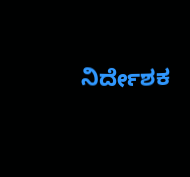ನಿರ್ದೇಶಕ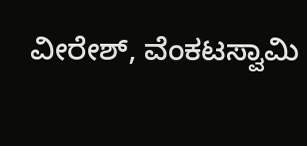ವೀರೇಶ್, ವೆಂಕಟಸ್ವಾಮಿ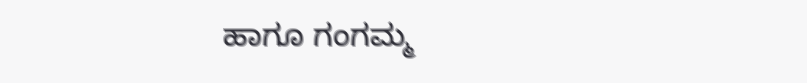ಹಾಗೂ ಗಂಗಮ್ಮ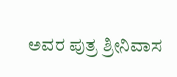ಅವರ ಪುತ್ರ ಶ್ರೀನಿವಾಸ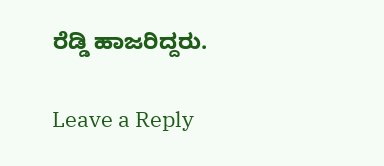ರೆಡ್ಡಿ ಹಾಜರಿದ್ದರು.

Leave a Reply